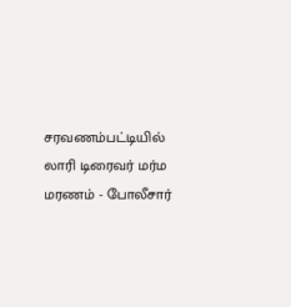சரவணம்பட்டியில் லாரி டிரைவர் மர்ம மரணம் - போலீசார்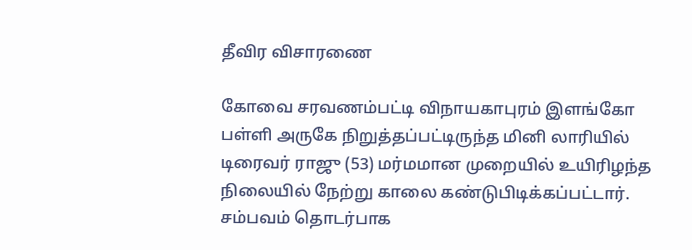தீவிர விசாரணை

கோவை சரவணம்பட்டி விநாயகாபுரம் இளங்கோ பள்ளி அருகே நிறுத்தப்பட்டிருந்த மினி லாரியில் டிரைவர் ராஜு (53) மர்மமான முறையில் உயிரிழந்த நிலையில் நேற்று காலை கண்டுபிடிக்கப்பட்டார். சம்பவம் தொடர்பாக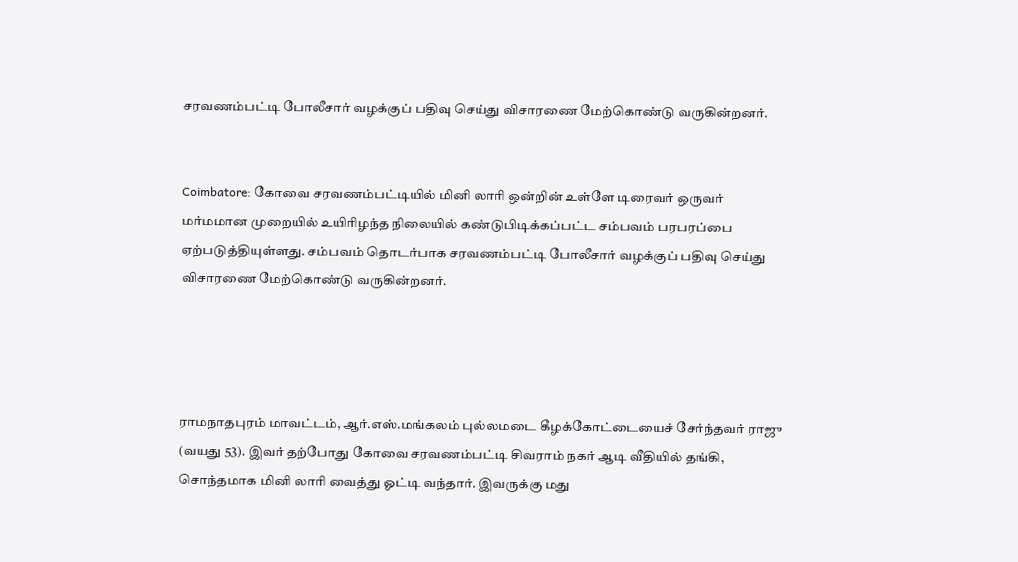சரவணம்பட்டி போலீசார் வழக்குப் பதிவு செய்து விசாரணை மேற்கொண்டு வருகின்றனர்.


Coimbatore: கோவை சரவணம்பட்டியில் மினி லாரி ஒன்றின் உள்ளே டிரைவர் ஒருவர் மர்மமான முறையில் உயிரிழந்த நிலையில் கண்டுபிடிக்கப்பட்ட சம்பவம் பரபரப்பை ஏற்படுத்தியுள்ளது. சம்பவம் தொடர்பாக சரவணம்பட்டி போலீசார் வழக்குப் பதிவு செய்து விசாரணை மேற்கொண்டு வருகின்றனர்.




ராமநாதபுரம் மாவட்டம், ஆர்.எஸ்.மங்கலம் புல்லமடை கீழக்கோட்டையைச் சேர்ந்தவர் ராஜு (வயது 53). இவர் தற்போது கோவை சரவணம்பட்டி சிவராம் நகர் ஆடி வீதியில் தங்கி, சொந்தமாக மினி லாரி வைத்து ஓட்டி வந்தார். இவருக்கு மது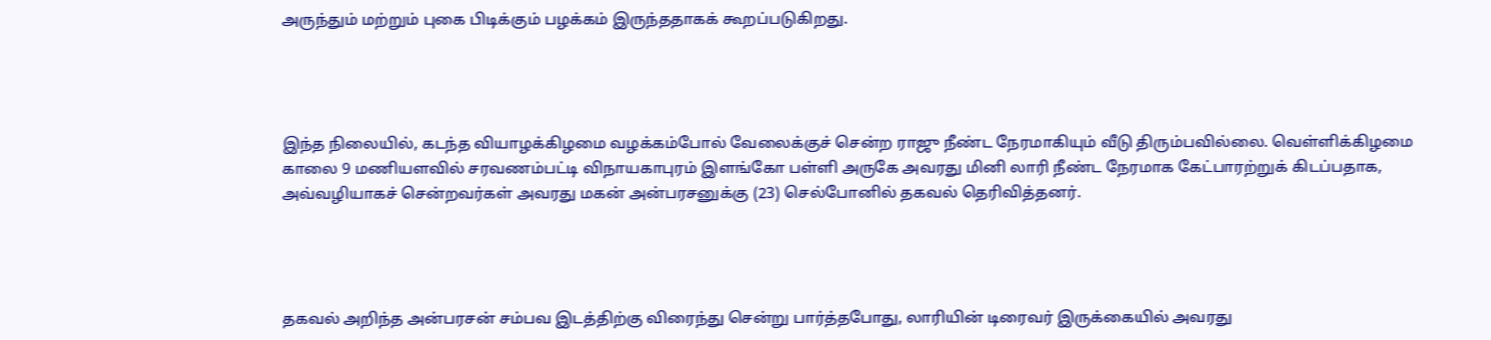அருந்தும் மற்றும் புகை பிடிக்கும் பழக்கம் இருந்ததாகக் கூறப்படுகிறது.




இந்த நிலையில், கடந்த வியாழக்கிழமை வழக்கம்போல் வேலைக்குச் சென்ற ராஜு நீண்ட நேரமாகியும் வீடு திரும்பவில்லை. வெள்ளிக்கிழமை காலை 9 மணியளவில் சரவணம்பட்டி விநாயகாபுரம் இளங்கோ பள்ளி அருகே அவரது மினி லாரி நீண்ட நேரமாக கேட்பாரற்றுக் கிடப்பதாக, அவ்வழியாகச் சென்றவர்கள் அவரது மகன் அன்பரசனுக்கு (23) செல்போனில் தகவல் தெரிவித்தனர்.




தகவல் அறிந்த அன்பரசன் சம்பவ இடத்திற்கு விரைந்து சென்று பார்த்தபோது, லாரியின் டிரைவர் இருக்கையில் அவரது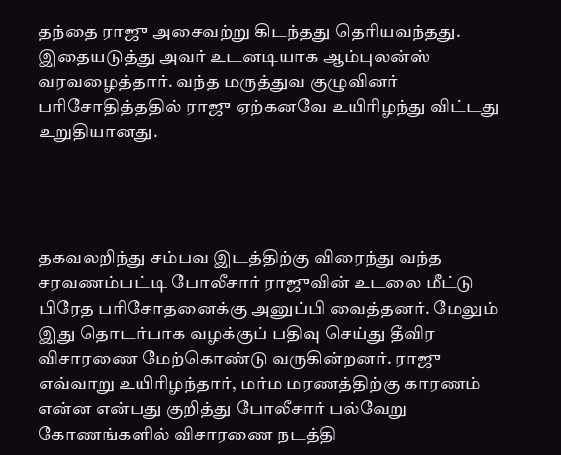தந்தை ராஜு அசைவற்று கிடந்தது தெரியவந்தது. இதையடுத்து அவர் உடனடியாக ஆம்புலன்ஸ் வரவழைத்தார். வந்த மருத்துவ குழுவினர் பரிசோதித்ததில் ராஜு ஏற்கனவே உயிரிழந்து விட்டது உறுதியானது.




தகவலறிந்து சம்பவ இடத்திற்கு விரைந்து வந்த சரவணம்பட்டி போலீசார் ராஜுவின் உடலை மீட்டு பிரேத பரிசோதனைக்கு அனுப்பி வைத்தனர். மேலும் இது தொடர்பாக வழக்குப் பதிவு செய்து தீவிர விசாரணை மேற்கொண்டு வருகின்றனர். ராஜு எவ்வாறு உயிரிழந்தார், மர்ம மரணத்திற்கு காரணம் என்ன என்பது குறித்து போலீசார் பல்வேறு கோணங்களில் விசாரணை நடத்தி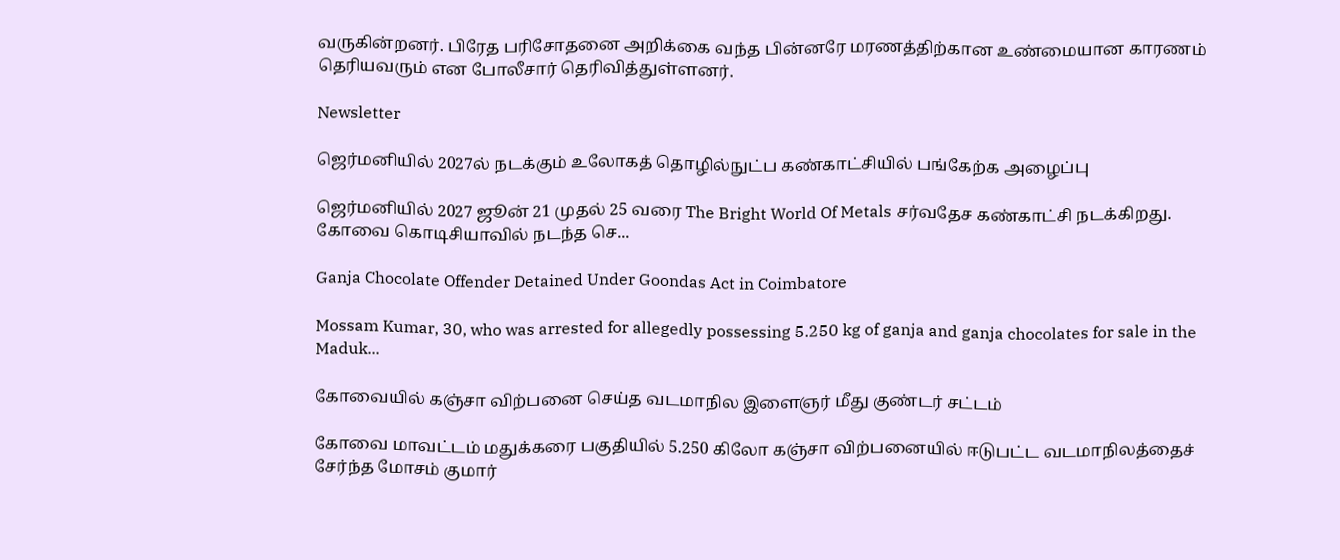வருகின்றனர். பிரேத பரிசோதனை அறிக்கை வந்த பின்னரே மரணத்திற்கான உண்மையான காரணம் தெரியவரும் என போலீசார் தெரிவித்துள்ளனர்.

Newsletter

ஜெர்மனியில் 2027ல் நடக்கும் உலோகத் தொழில்நுட்ப கண்காட்சியில் பங்கேற்க அழைப்பு

ஜெர்மனியில் 2027 ஜூன் 21 முதல் 25 வரை The Bright World Of Metals சர்வதேச கண்காட்சி நடக்கிறது. கோவை கொடிசியாவில் நடந்த செ...

Ganja Chocolate Offender Detained Under Goondas Act in Coimbatore

Mossam Kumar, 30, who was arrested for allegedly possessing 5.250 kg of ganja and ganja chocolates for sale in the Maduk...

கோவையில் கஞ்சா விற்பனை செய்த வடமாநில இளைஞர் மீது குண்டர் சட்டம்

கோவை மாவட்டம் மதுக்கரை பகுதியில் 5.250 கிலோ கஞ்சா விற்பனையில் ஈடுபட்ட வடமாநிலத்தைச் சேர்ந்த மோசம் குமார்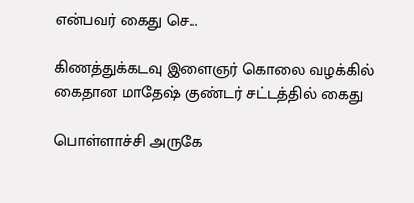என்பவர் கைது செ...

கிணத்துக்கடவு இளைஞர் கொலை வழக்கில் கைதான மாதேஷ் குண்டர் சட்டத்தில் கைது

பொள்ளாச்சி அருகே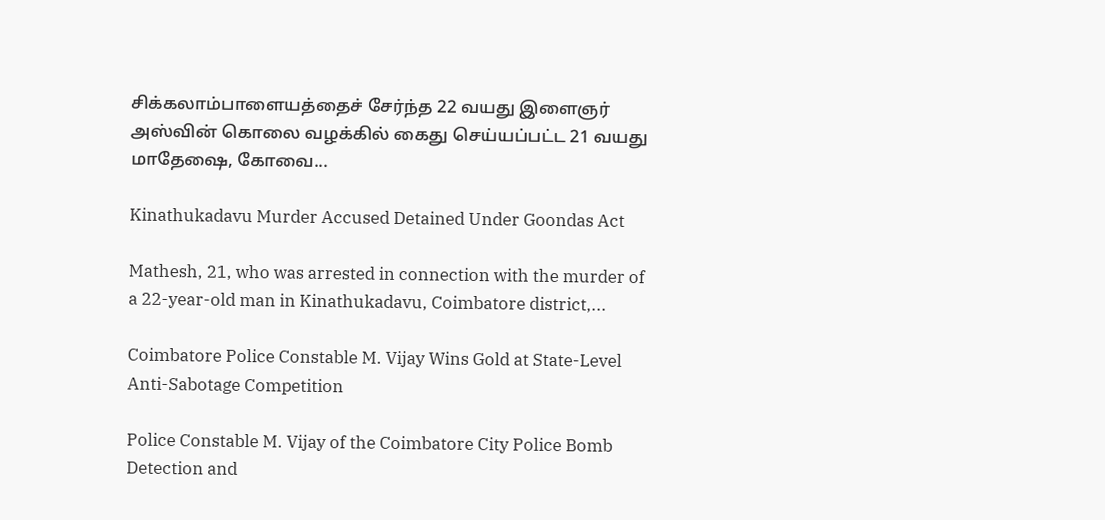சிக்கலாம்பாளையத்தைச் சேர்ந்த 22 வயது இளைஞர் அஸ்வின் கொலை வழக்கில் கைது செய்யப்பட்ட 21 வயது மாதேஷை, கோவை...

Kinathukadavu Murder Accused Detained Under Goondas Act

Mathesh, 21, who was arrested in connection with the murder of a 22-year-old man in Kinathukadavu, Coimbatore district,...

Coimbatore Police Constable M. Vijay Wins Gold at State-Level Anti-Sabotage Competition

Police Constable M. Vijay of the Coimbatore City Police Bomb Detection and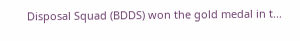Disposal Squad (BDDS) won the gold medal in t...